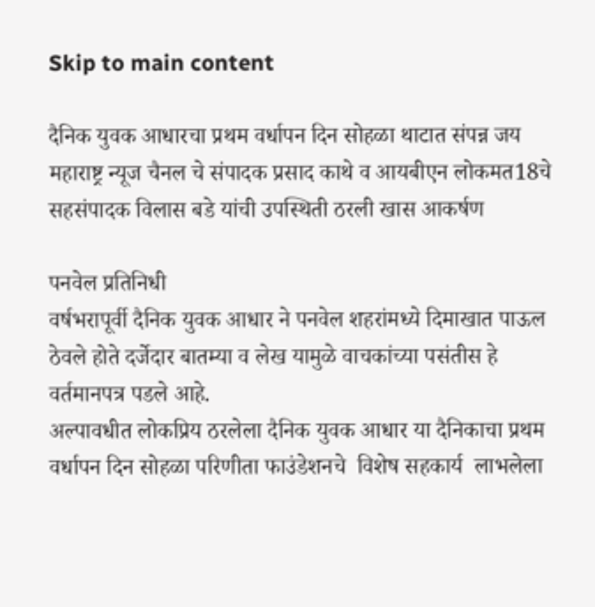Skip to main content

दैनिक युवक आधारचा प्रथम वर्धापन दिन सोहळा थाटात संपन्न जय महाराष्ट्र न्यूज चैनल चे संपादक प्रसाद काथे व आयबीएन लोकमत18चे सहसंपादक विलास बडे यांची उपस्थिती ठरली खास आकर्षण

पनवेल प्रतिनिधी
वर्षभरापूर्वी दैनिक युवक आधार ने पनवेल शहरांमध्ये दिमाखात पाऊल ठेवले होते दर्जेदार बातम्या व लेख यामुळे वाचकांच्या पसंतीस हे वर्तमानपत्र पडले आहे.
अल्पावधीत लोकप्रिय ठरलेला दैनिक युवक आधार या दैनिकाचा प्रथम वर्धापन दिन सोहळा परिणीता फाउंडेशनचे  विशेष सहकार्य  लाभलेला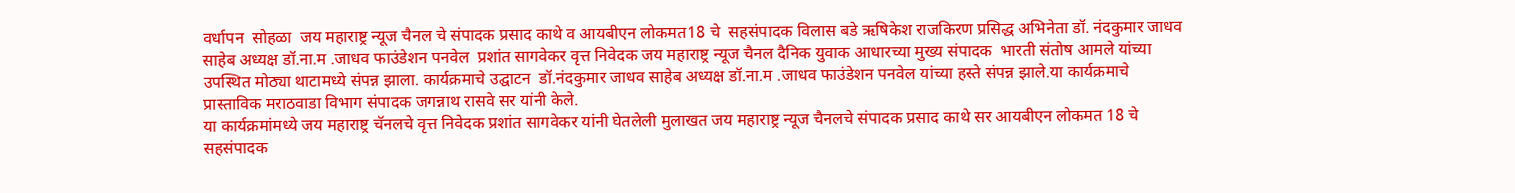वर्धापन  सोहळा  जय महाराष्ट्र न्यूज चैनल चे संपादक प्रसाद काथे व आयबीएन लोकमत18 चे  सहसंपादक विलास बडे ऋषिकेश राजकिरण प्रसिद्ध अभिनेता डॉ. नंदकुमार जाधव साहेब अध्यक्ष डॉ.ना.म .जाधव फाउंडेशन पनवेल  प्रशांत सागवेकर वृत्त निवेदक जय महाराष्ट्र न्यूज चैनल दैनिक युवाक आधारच्या मुख्य संपादक  भारती संतोष आमले यांच्या उपस्थित मोठ्या थाटामध्ये संपन्न झाला. कार्यक्रमाचे उद्घाटन  डॉ.नंदकुमार जाधव साहेब अध्यक्ष डॉ.ना.म .जाधव फाउंडेशन पनवेल यांच्या हस्ते संपन्न झाले.या कार्यक्रमाचे प्रास्ताविक मराठवाडा विभाग संपादक जगन्नाथ रासवे सर यांनी केले.
या कार्यक्रमांमध्ये जय महाराष्ट्र चॅनलचे वृत्त निवेदक प्रशांत सागवेकर यांनी घेतलेली मुलाखत जय महाराष्ट्र न्यूज चैनलचे संपादक प्रसाद काथे सर आयबीएन लोकमत 18 चे सहसंपादक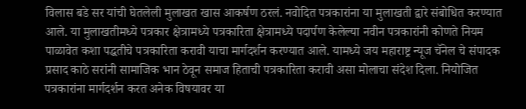विलास बडे सर यांची घेतलेली मुलाखत खास आकर्षण ठरलं. नवोदित पत्रकारांना या मुलाखती द्वारे संबोधित करण्यात आले. या मुलाखतीमध्ये पत्रकार क्षेत्रामध्ये पत्रकारिता क्षेत्रामध्ये पदार्पण केलेल्या नवीन पत्रकारांनी कोणते नियम पाळावेत कशा पद्धतीचे पत्रकारिता करावी याचा मार्गदर्शन करण्यात आले. यामध्ये जय महाराष्ट्र न्यूज चॅनेल चे संपादक प्रसाद काठे सरांनी सामाजिक भान ठेवून समाज हिताची पत्रकारिता करावी असा मोलाचा संदेश दिला. नियोजित पत्रकारांना मार्गदर्शन करत अनेक विषयावर या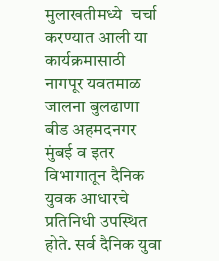मुलाखतीमध्ये  चर्चा करण्यात आली या कार्यक्रमासाठी नागपूर यवतमाळ जालना बुलढाणा बीड अहमदनगर मुंबई व इतर विभागातून दैनिक युवक आधारचे प्रतिनिधी उपस्थित होते. सर्व दैनिक युवा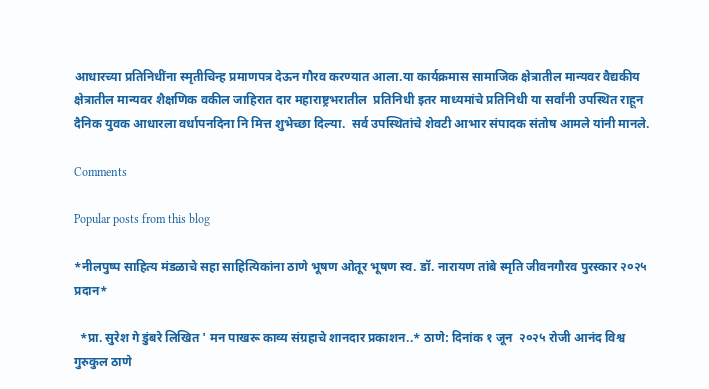आधारच्या प्रतिनिधींना स्मृतीचिन्ह प्रमाणपत्र देऊन गौरव करण्यात आला.या कार्यक्रमास सामाजिक क्षेत्रातील मान्यवर वैद्यकीय क्षेत्रातील मान्यवर शैक्षणिक वकील जाहिरात दार महाराष्ट्रभरातील  प्रतिनिधी इतर माध्यमांचे प्रतिनिधी या सर्वांनी उपस्थित राहून दैनिक युवक आधारला वर्धापनदिना नि मित्त शुभेच्छा दिल्या.  सर्व उपस्थितांचे शेवटी आभार संपादक संतोष आमले यांनी मानले.

Comments

Popular posts from this blog

*नीलपुष्प साहित्य मंडळाचे सहा साहित्यिकांना ठाणे भूषण ओतूर भूषण स्व. डॉ. नारायण तांबे स्मृति जीवनगौरव पुरस्कार २०२५ प्रदान*

  *प्रा. सुरेश गे डुंबरे लिखित ' मन पाखरू काव्य संग्रहाचे शानदार प्रकाशन..* ठाणे: दिनांक १ जून  २०२५ रोजी आनंद विश्व गुरुकुल ठाणे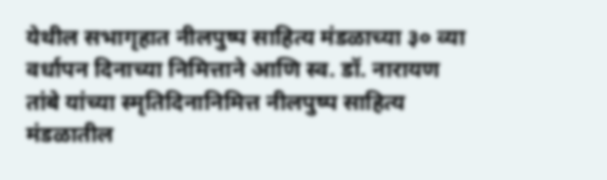येथील सभागृहात नीलपुष्प साहित्य मंडळाच्या ३० व्या वर्धापन दिनाच्या निमित्ताने आणि स्व. डॉ. नारायण तांबे यांच्या स्मृतिदिनानिमित्त नीलपुष्प साहित्य मंडळातील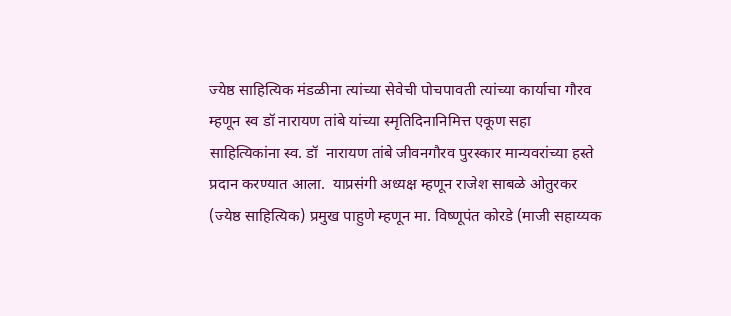ज्येष्ठ साहित्यिक मंडळीना त्यांच्या सेवेची पोचपावती त्यांच्या कार्याचा गौरव म्हणून स्व डॉ नारायण तांबे यांच्या स्मृतिदिनानिमित्त एकूण सहा साहित्यिकांना स्व. डॉ  नारायण तांबे जीवनगौरव पुरस्कार मान्यवरांच्या हस्ते प्रदान करण्यात आला.  याप्रसंगी अध्यक्ष म्हणून राजेश साबळे ओतुरकर (ज्येष्ठ साहित्यिक) प्रमुख पाहुणे म्हणून मा. विष्णूपंत कोरडे (माजी सहाय्यक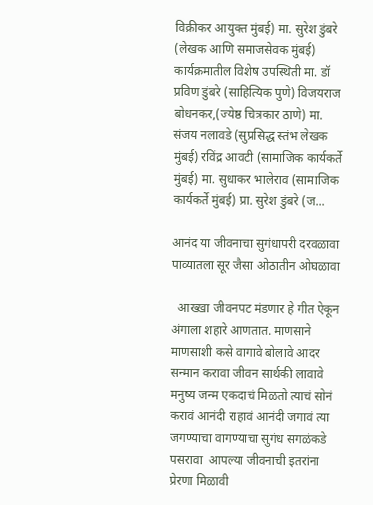विक्रीकर आयुक्त मुंबई) मा. सुरेश डुंबरे (लेखक आणि समाजसेवक मुंबई)  कार्यक्रमातील विशेष उपस्थिती मा. डॉ प्रविण डुंबरे (साहित्यिक पुणे) विजयराज बोधनकर,(ज्येष्ठ चित्रकार ठाणे) मा. संजय नलावडे (सुप्रसिद्ध स्तंभ लेखक मुंबई) रविंद्र आवटी (सामाजिक कार्यकर्ते मुंबई) मा. सुधाकर भालेराव (सामाजिक कार्यकर्ते मुंबई) प्रा. सुरेश डुंबरे (ज...

आनंद या जीवनाचा सुगंधापरी दरवळावा पाव्यातला सूर जैसा ओठातीन ओघळावा

  आख्खा जीवनपट मंडणार हे गीत ऐकून अंगाला शहारे आणतात. माणसाने माणसाशी कसे वागावे बोलावे आदर सन्मान करावा जीवन सार्थकी लावावे मनुष्य जन्म एकदाचं मिळतो त्याचं सोनं करावं आनंदी राहावं आनंदी जगावं त्या जगण्याचा वागण्याचा सुगंध सगळंकडे पसरावा  आपल्या जीवनाची इतरांना प्रेरणा मिळावी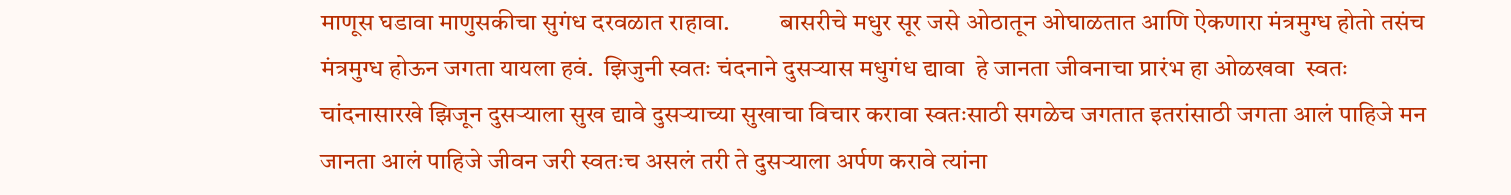माणूस घडावा माणुसकीचा सुगंध दरवळात राहावा.          बासरीचे मधुर सूर जसे ओठातून ओघाळतात आणि ऐकणारा मंत्रमुग्ध होतो तसंच मंत्रमुग्ध होऊन जगता यायला हवं.  झिजुनी स्वतः चंदनाने दुसऱ्यास मधुगंध द्यावा  हे जानता जीवनाचा प्रारंभ हा ओळखवा  स्वतः चांदनासारखे झिजून दुसऱ्याला सुख द्यावे दुसऱ्याच्या सुखाचा विचार करावा स्वतःसाठी सगळेच जगतात इतरांसाठी जगता आलं पाहिजे मन जानता आलं पाहिजे जीवन जरी स्वतःच असलं तरी ते दुसऱ्याला अर्पण करावे त्यांना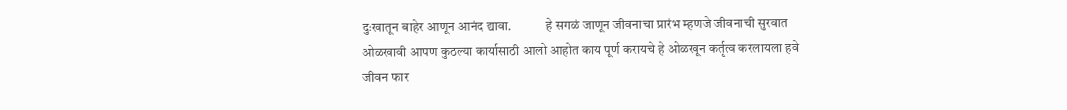दुःखातून बाहेर आणून आनंद द्यावा.             हे सगळं जाणून जीवनाचा प्रारंभ म्हणजे जीवनाची सुरवात ओळखावी आपण कुठल्या कार्यासाठी आलो आहोत काय पूर्ण करायचे हे ओळखून कर्तृत्व करलायला हवे जीवन फार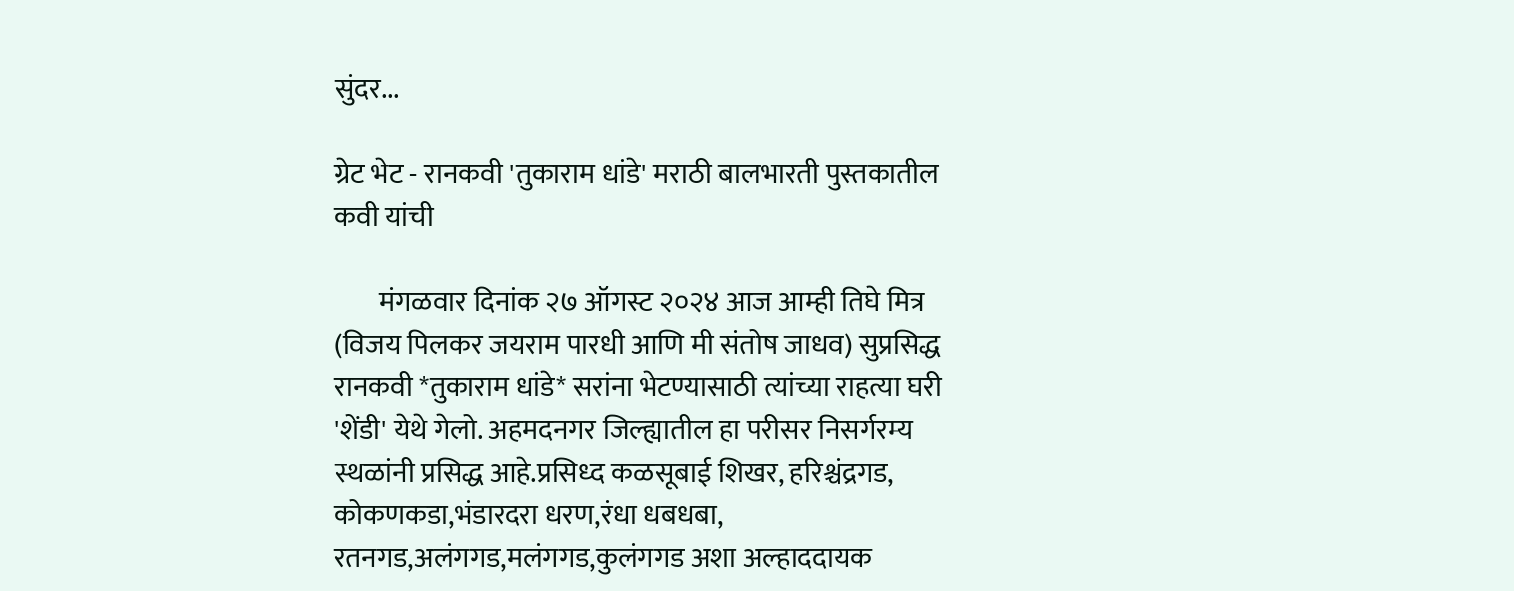सुंदर...

ग्रेट भेट - रानकवी 'तुकाराम धांडे' मराठी बालभारती पुस्तकातील कवी यांची

        मंगळवार दिनांक २७ ऑगस्ट २०२४ आज आम्ही तिघे मित्र (विजय पिलकर जयराम पारधी आणि मी संतोष जाधव) सुप्रसिद्ध रानकवी *तुकाराम धांडे* सरांना भेटण्यासाठी त्यांच्या राहत्या घरी 'शेंडी' येथे गेलो. अहमदनगर जिल्ह्यातील हा परीसर निसर्गरम्य स्थळांनी प्रसिद्ध आहे.प्रसिध्द कळसूबाई शिखर, हरिश्चंद्रगड, कोकणकडा,भंडारदरा धरण,रंधा धबधबा, रतनगड,अलंगगड,मलंगगड,कुलंगगड अशा अल्हाददायक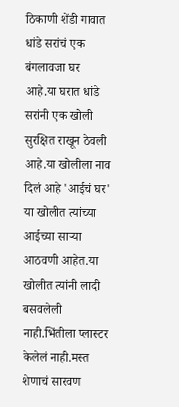ठिकाणी शेंडी गावात धांडे सरांचं एक बंगलावजा घर आहे.या घरात धांडे सरांनी एक खोली सुरक्षित राखून ठेवली आहे.या खोलीला नाव दिलं आहे 'आईचं घर'  या खोलीत त्यांच्या आईच्या साऱ्या आठवणी आहेत.या खोलीत त्यांनी लादी बसवलेली नाही.भिंतीला प्लास्टर केलेलं नाही.मस्त शेणाचं सारवण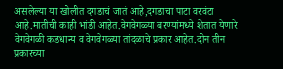असलेल्या या खोलीत दगडाचं जातं आहे,दगडाचा पाटा वरवंटा आहे.मातीची काही भांडी आहेत.वेगवेगळ्या बरण्यांमध्ये शेतात येणारे वेगवेगळी कडधान्य व वेगवेगळ्या तांदळाचे प्रकार आहेत.दोन तीन प्रकारच्या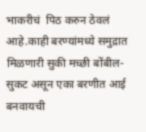भाकरीचं  पिठ करुन ठेवलं आहे.काही बरण्यांमध्ये समुद्रात मिळणारी सुकी मच्छी बोंबील- सुकट असून एका बरणीत आई बनवायची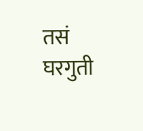तसं घरगुती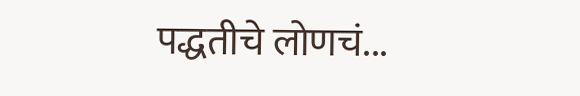पद्धतीचे लोणचं...